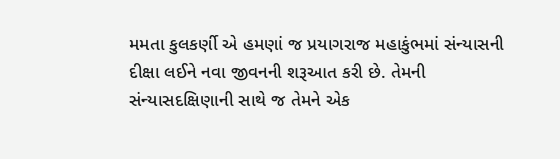મમતા કુલકર્ણી એ હમણાં જ પ્રયાગરાજ મહાકુંભમાં સંન્યાસની દીક્ષા લઈને નવા જીવનની શરૂઆત કરી છે. તેમની સંન્યાસદક્ષિણાની સાથે જ તેમને એક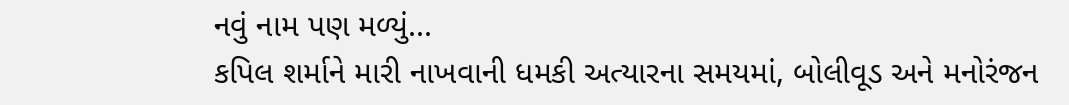નવું નામ પણ મળ્યું...
કપિલ શર્માને મારી નાખવાની ધમકી અત્યારના સમયમાં, બોલીવૂડ અને મનોરંજન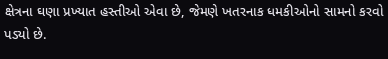ક્ષેત્રના ઘણા પ્રખ્યાત હસ્તીઓ એવા છે, જેમણે ખતરનાક ધમકીઓનો સામનો કરવો પડ્યો છે.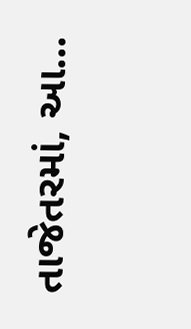તાજેતરમાં, આ...